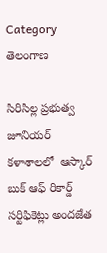Category తెలంగాణ

సిరిసిల్ల ప్రభుత్వ జూనియర్ కళాశాలలో  ఆస్కార్ బుక్ ఆఫ్ రికార్డ్ సర్టిఫికెట్లు అందజేత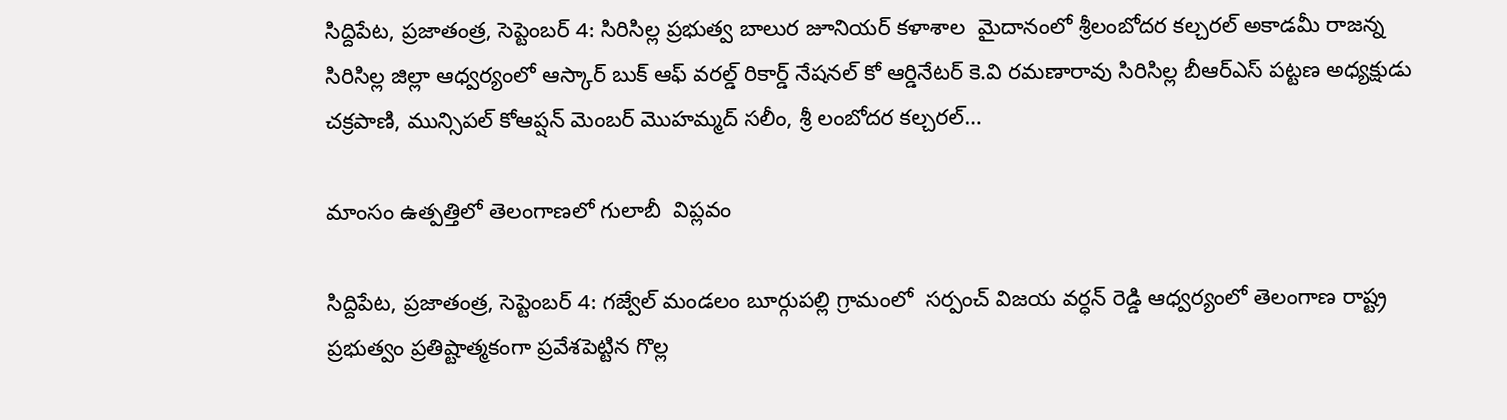సిద్దిపేట, ప్రజాతంత్ర, సెప్టెంబర్ 4: సిరిసిల్ల ప్రభుత్వ బాలుర జూనియర్ కళాశాల  మైదానంలో శ్రీలంబోదర కల్చరల్ అకాడమీ రాజన్న సిరిసిల్ల జిల్లా ఆధ్వర్యంలో ఆస్కార్ బుక్ ఆఫ్ వరల్డ్ రికార్డ్ నేషనల్ కో ఆర్డినేటర్ కె.వి రమణారావు సిరిసిల్ల బీఆర్ఎస్ పట్టణ అధ్యక్షుడు చక్రపాణి, మున్సిపల్ కోఆప్షన్ మెంబర్ మొహమ్మద్ సలీం, శ్రీ లంబోదర కల్చరల్…

మాంసం ఉత్పత్తిలో తెలంగాణలో గులాబీ  విప్లవం

సిద్దిపేట, ప్రజాతంత్ర, సెప్టెంబర్ 4: గజ్వేల్ మండలం బూర్గుపల్లి గ్రామంలో  సర్పంచ్ విజయ వర్ధన్ రెడ్డి ఆధ్వర్యంలో తెలంగాణ రాష్ట్ర ప్రభుత్వం ప్రతిష్టాత్మకంగా ప్రవేశపెట్టిన గొల్ల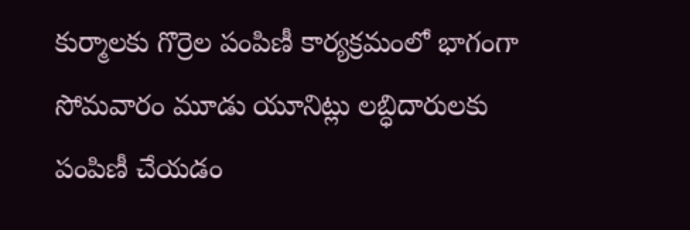కుర్మాలకు గొర్రెల పంపిణీ కార్యక్రమంలో భాగంగా సోమవారం మూడు యూనిట్లు లబ్ధిదారులకు పంపిణీ చేయడం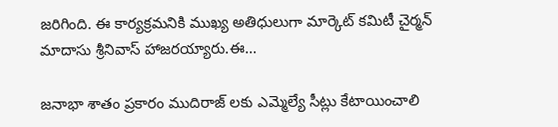జరిగింది. ఈ కార్యక్రమనికి ముఖ్య అతిధులుగా మార్కెట్ కమిటీ చైర్మన్ మాదాసు శ్రీనివాస్ హాజరయ్యారు.ఈ…

జనాభా శాతం ప్రకారం ముదిరాజ్ లకు ఎమ్మెల్యే సీట్లు కేటాయించాలి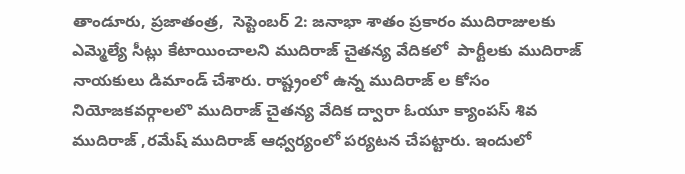తాండూరు, ప్రజాతంత్ర,  సెప్టెంబర్ 2: జనాభా శాతం ప్రకారం ముదిరాజులకు ఎమ్మెల్యే సీట్లు కేటాయించాలని ముదిరాజ్ చైతన్య వేదికలో  పార్టీలకు ముదిరాజ్ నాయకులు డిమాండ్ చేశారు. రాష్ట్రంలో ఉన్న ముదిరాజ్ ల కోసం నియోజకవర్గాలలొ ముదిరాజ్ చైతన్య వేదిక ద్వారా ఓయూ క్యాంపస్ శివ ముదిరాజ్ ,రమేష్ ముదిరాజ్ ఆధ్వర్యంలో పర్యటన చేపట్టారు. ఇందులో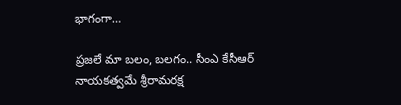భాగంగా…

ప్రజలే మా బలం, బలగం.. సీంఎ కేసీఆర్‌ నాయకత్వమే శ్రీరామరక్ష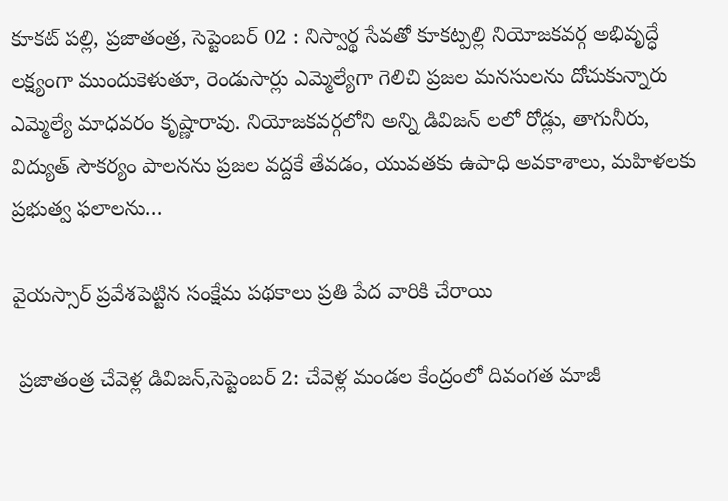కూకట్ పల్లి, ప్రజాతంత్ర, సెప్టెంబర్ 02 : నిస్వార్థ సేవతో కూకట్పల్లి నియోజకవర్గ అభివృద్ధే లక్ష్యంగా ముందుకెళుతూ, రెండుసార్లు ఎమ్మెల్యేగా గెలిచి ప్రజల మనసులను దోచుకున్నారు ఎమ్మెల్యే మాధవరం కృష్ణారావు. నియోజకవర్గలోని అన్ని డివిజన్ లలో రోడ్లు, తాగునీరు, విద్యుత్ సౌకర్యం పాలనను ప్రజల వద్దకే తేవడం, యువతకు ఉపాధి అవకాశాలు, మహిళలకు ప్రభుత్వ ఫలాలను…

వైయస్సార్ ప్రవేశపెట్టిన సంక్షేమ పథకాలు ప్రతి పేద వారికి చేరాయి

 ప్రజాతంత్ర చేవెళ్ల డివిజన్,సెప్టెంబర్ 2: చేవెళ్ల మండల కేంద్రంలో దివంగత మాజీ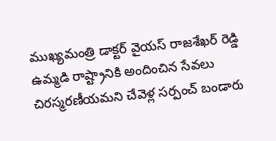ముఖ్యమంత్రి డాక్టర్ వైయస్ రాజశేఖర్ రెడ్డి ఉమ్మడి రాష్ట్రానికి అందించిన సేవలు చిరస్మరణీయమని చేవెళ్ల సర్పంచ్ బండారు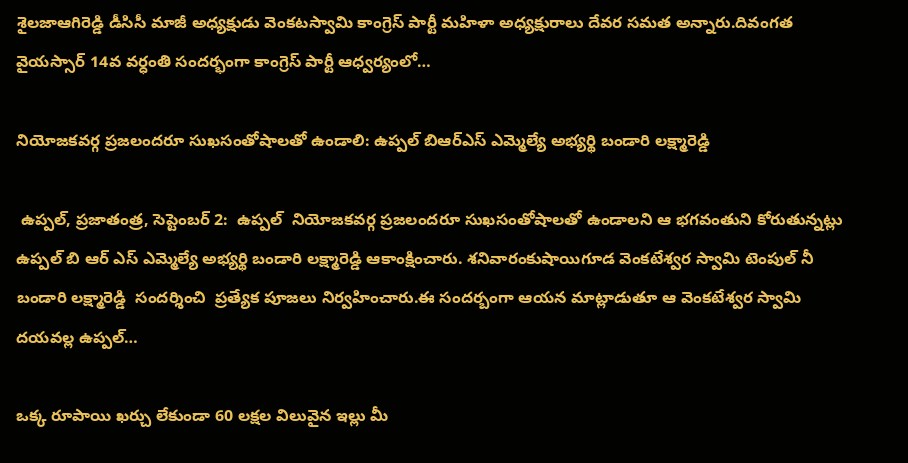శైలజాఆగిరెడ్డి డీసిసీ మాజీ అధ్యక్షుడు వెంకటస్వామి కాంగ్రెస్ పార్టీ మహిళా అధ్యక్షురాలు దేవర సమత అన్నారు.దివంగత వైయస్సార్ 14వ వర్ధంతి సందర్భంగా కాంగ్రెస్ పార్టీ ఆధ్వర్యంలో…

నియోజకవర్గ ప్రజలందరూ సుఖసంతోషాలతో ఉండాలి: ఉప్పల్ బిఆర్ఎస్ ఎమ్మెల్యే అభ్యర్థి బండారి లక్ష్మారెడ్డి

 ఉప్పల్, ప్రజాతంత్ర, సెప్టెంబర్ 2:  ఉప్పల్  నియోజకవర్గ ప్రజలందరూ సుఖసంతోషాలతో ఉండాలని ఆ భగవంతుని కోరుతున్నట్లు  ఉప్పల్ బి ఆర్ ఎస్ ఎమ్మెల్యే అభ్యర్థి బండారి లక్ష్మారెడ్డి ఆకాంక్షించారు. శనివారంకుషాయిగూడ వెంకటేశ్వర స్వామి టెంపుల్ నీ  బండారి లక్ష్మారెడ్డి  సందర్శించి  ప్రత్యేక పూజలు నిర్వహించారు.ఈ సందర్బంగా ఆయన మాట్లాడుతూ ఆ వెంకటేశ్వర స్వామి దయవల్ల ఉప్పల్…

ఒక్క రూపాయి ఖర్చు లేకుండా 60 లక్షల విలువైన ఇల్లు మీ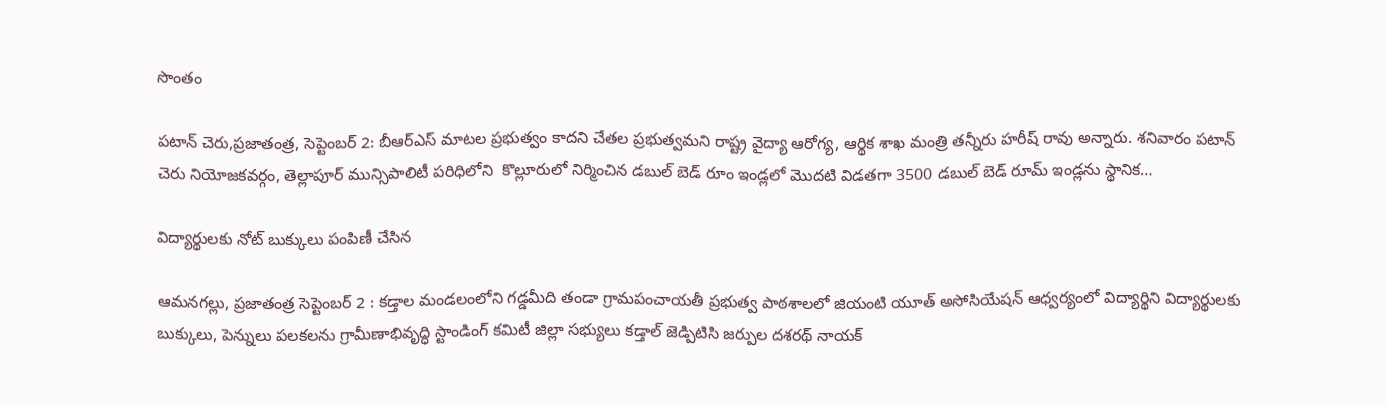సొంతం

పటాన్ చెరు,ప్రజాతంత్ర, సెప్టెంబర్ 2: బీఆర్ఎస్ మాటల ప్రభుత్వం కాదని చేతల ప్రభుత్వమని రాష్ట్ర వైద్యా ఆరోగ్య, ఆర్థిక శాఖ మంత్రి తన్నీరు హరీష్ రావు అన్నారు. శనివారం పటాన్ చెరు నియోజకవర్గం, తెల్లాపూర్ మున్సిపాలిటీ పరిధిలోని  కొల్లూరులో నిర్మించిన డబుల్ బెడ్ రూం ఇండ్లలో మొదటి విడతగా 3500 డబుల్ బెడ్ రూమ్ ఇండ్లను స్థానిక…

విద్యార్థులకు నోట్ బుక్కులు పంపిణీ చేసిన

ఆమనగల్లు, ప్రజాతంత్ర సెప్టెంబర్ 2 : కడ్తాల మండలంలోని గడ్డమీది తండా గ్రామపంచాయతీ ప్రభుత్వ పాఠశాలలో జియంటి యూత్ అసోసియేషన్ ఆధ్వర్యంలో విద్యార్థిని విద్యార్థులకు బుక్కులు, పెన్నులు పలకలను గ్రామీణాభివృద్ధి స్టాండింగ్ కమిటీ జిల్లా సభ్యులు కడ్తాల్ జెడ్పిటిసి జర్పుల దశరథ్ నాయక్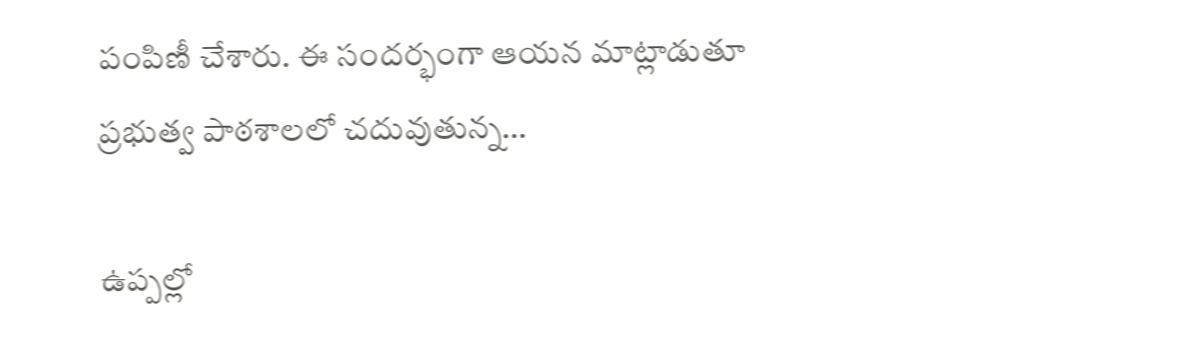పంపిణీ చేశారు. ఈ సందర్భంగా ఆయన మాట్లాడుతూ ప్రభుత్వ పాఠశాలలో చదువుతున్న…

ఉప్పల్లో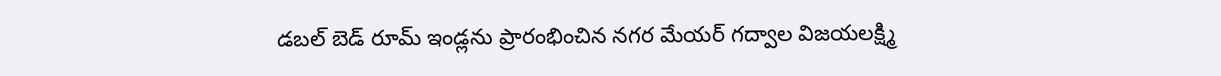డబల్ బెడ్ రూమ్ ఇండ్లను ప్రారంభించిన నగర మేయర్ గద్వాల విజయలక్ష్మి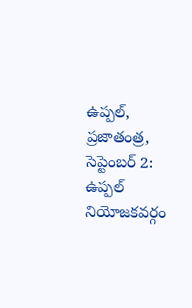ఉప్పల్, ప్రజాతంత్ర, సెప్టెంబర్ 2: ఉప్పల్ నియోజకవర్గం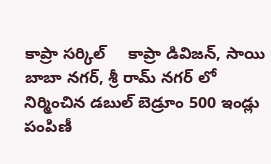కాప్రా సర్కిల్     కాప్రా డివిజన్, సాయి బాబా నగర్, శ్రీ రామ్ నగర్ లో నిర్మించిన డబుల్‌ బెడ్రూం 500 ఇండ్లు పంపిణీ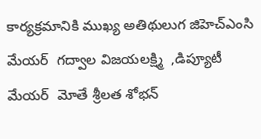కార్యక్రమానికి ముఖ్య అతిథులుగ జిహెచ్ఎంసి మేయర్  గద్వాల విజయలక్ష్మి  ,డిప్యూటీ మేయర్  మోతే శ్రీలత శోభన్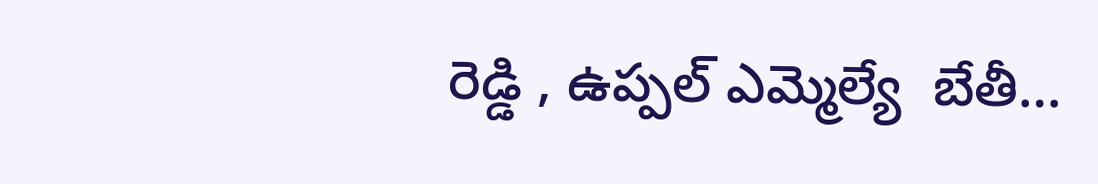రెడ్డి , ఉప్పల్ ఎమ్మెల్యే  బేతీ…